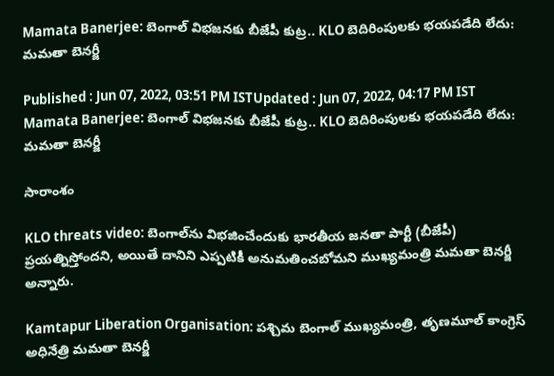Mamata Banerjee: బెంగాల్ విభ‌జ‌న‌కు బీజేపీ కుట్ర‌.. KLO బెదిరింపుల‌కు భ‌య‌ప‌డేది లేదు: మ‌మ‌తా బెన‌ర్జీ

Published : Jun 07, 2022, 03:51 PM ISTUpdated : Jun 07, 2022, 04:17 PM IST
Mamata Banerjee: బెంగాల్ విభ‌జ‌న‌కు బీజేపీ కుట్ర‌.. KLO బెదిరింపుల‌కు భ‌య‌ప‌డేది లేదు: మ‌మ‌తా బెన‌ర్జీ

సారాంశం

KLO threats video: బెంగాల్‌ను విభజించేందుకు భార‌తీయ జ‌న‌తా పార్టీ (బీజేపీ) ప్రయత్నిస్తోందని, అయితే దానిని ఎప్పటికీ అనుమతించబోమని ముఖ్య‌మంత్రి మమతా బెనర్జీ అన్నారు.

Kamtapur Liberation Organisation: పశ్చిమ బెంగాల్ ముఖ్యమంత్రి, తృణ‌మూల్ కాంగ్రెస్ అధినేత్రి మమతా బెనర్జీ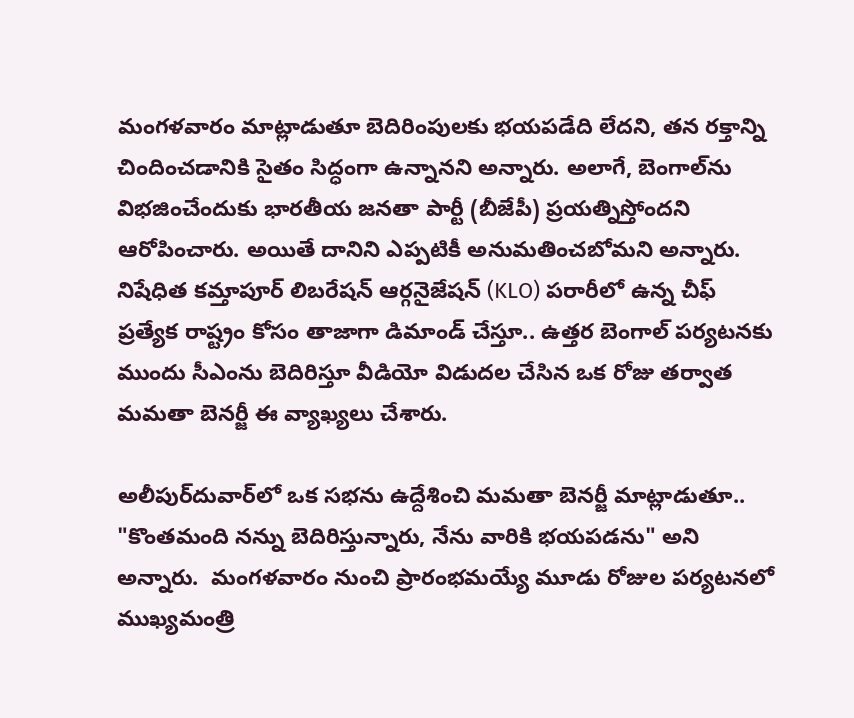మంగళవారం మాట్లాడుతూ బెదిరింపులకు భయపడేది లేదని, తన రక్తాన్ని చిందించడానికి సైతం సిద్ధంగా ఉన్నానని అన్నారు. అలాగే, బెంగాల్‌ను విభజించేందుకు భార‌తీయ జ‌న‌తా పార్టీ (బీజేపీ) ప్రయత్నిస్తోందని ఆరోపించారు. అయితే దానిని ఎప్పటికీ అనుమతించబోమని అన్నారు. నిషేధిత కమ్తాపూర్ లిబరేషన్ ఆర్గనైజేషన్ (KLO) పరారీలో ఉన్న చీఫ్ ప్రత్యేక రాష్ట్రం కోసం తాజాగా డిమాండ్ చేస్తూ.. ఉత్తర బెంగాల్ పర్యటనకు ముందు సీఎంను బెదిరిస్తూ వీడియో విడుదల చేసిన ఒక రోజు త‌ర్వాత మ‌మ‌తా బెన‌ర్జీ ఈ వ్యాఖ్య‌లు చేశారు.

అలీపుర్‌దువార్‌లో ఒక సభను ఉద్దేశించి మ‌మ‌తా బెనర్జీ మాట్లాడుతూ.. "కొంతమంది నన్ను బెదిరిస్తున్నారు, నేను వారికి భయపడను" అని అన్నారు.  మంగళవారం నుంచి ప్రారంభమయ్యే మూడు రోజుల పర్యటనలో ముఖ్యమంత్రి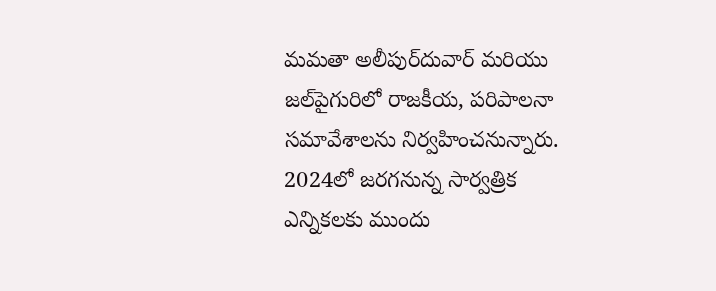మ‌మ‌తా అలీపుర్‌దువార్ మరియు జల్‌పైగురిలో రాజకీయ, పరిపాలనా సమావేశాలను నిర్వహించనున్నారు. 2024లో జరగనున్న సార్వత్రిక ఎన్నికలకు ముందు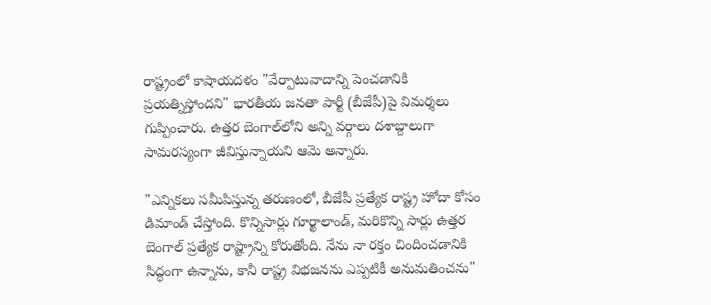రాష్ట్రంలో కాషాయదళం "వేర్పాటువాదాన్ని పెంచడానికి ప్రయత్నిస్తోందని" భారతీయ జనతా పార్టీ (బీజేపీ)పై విమ‌ర్శ‌లు గుప్పించారు. ఉత్తర బెంగాల్‌లోని అన్ని వర్గాలు దశాబ్దాలుగా సామరస్యంగా జీవిస్తున్నాయని ఆమె అన్నారు.

"ఎన్నికలు సమీపిస్తున్న తరుణంలో, బీజేపీ ప్రత్యేక రాష్ట్ర హోదా కోసం డిమాండ్ చేస్తోంది. కొన్నిసార్లు గూర్ఖాలాండ్, మరికొన్ని సార్లు ఉత్తర బెంగాల్ ప్రత్యేక రాష్ట్రాన్ని కోరుతోంది. నేను నా రక్తం చిందించడానికి సిద్ధంగా ఉన్నాను, కానీ రాష్ట్ర విభజనను ఎప్పటికీ అనుమతించను"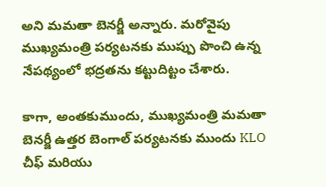అని మ‌మ‌తా బెనర్జీ అన్నారు. మరోవైపు ముఖ్యమంత్రి పర్యటనకు ముప్పు పొంచి ఉన్న నేపథ్యంలో భద్రతను కట్టుదిట్టం చేశారు.

కాగా, అంత‌కుముందు, ముఖ్యమంత్రి మమతా బెనర్జీ ఉత్తర బెంగాల్ పర్యటనకు ముందు KLO చీఫ్ మరియు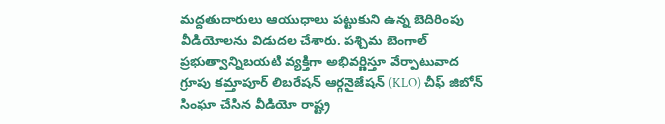మద్దతుదారులు ఆయుధాలు ప‌ట్టుకుని ఉన్న బెదిరింపు వీడియోల‌ను విడుద‌ల చేశారు. పశ్చిమ బెంగాల్ ప్రభుత్వాన్నిబ‌యటి వ్యక్తిగా అభివర్ణిస్తూ వేర్పాటువాద గ్రూపు కమ్తాపూర్ లిబరేషన్ ఆర్గనైజేషన్ (KLO) చీఫ్ జిబోన్ సింఘా చేసిన వీడియో రాష్ట్ర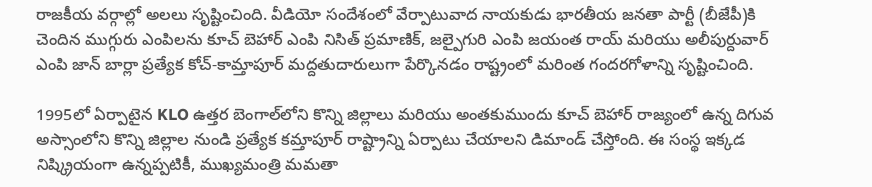రాజకీయ వర్గాల్లో అలలు సృష్టించింది. వీడియో సందేశంలో వేర్పాటువాద నాయకుడు భారతీయ జనతా పార్టీ (బీజేపీ)కి చెందిన ముగ్గురు ఎంపిలను కూచ్ బెహార్ ఎంపి నిసిత్ ప్రమాణిక్, జల్పైగురి ఎంపి జయంత రాయ్ మరియు అలీపుర్దువార్ ఎంపి జాన్ బార్లా ప్రత్యేక కోచ్-కామ్తాపూర్ మద్దతుదారులుగా పేర్కొనడం రాష్ట్రంలో మరింత గందరగోళాన్ని సృష్టించింది.

1995లో ఏర్పాటైన KLO ఉత్తర బెంగాల్‌లోని కొన్ని జిల్లాలు మరియు అంతకుముందు కూచ్ బెహార్ రాజ్యంలో ఉన్న దిగువ అస్సాంలోని కొన్ని జిల్లాల నుండి ప్రత్యేక కమ్తాపూర్ రాష్ట్రాన్ని ఏర్పాటు చేయాలని డిమాండ్ చేస్తోంది. ఈ సంస్థ ఇక్క‌డ నిష్క్రియంగా ఉన్నప్పటికీ, ముఖ్యమంత్రి మమతా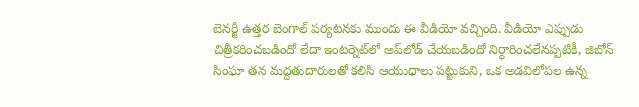బెనర్జీ ఉత్తర బెంగాల్ పర్యటనకు ముందు ఈ వీడియో వచ్చింది. వీడియో ఎప్పుడు చిత్రీకరించబడిందో లేదా ఇంటర్నెట్‌లో అప్‌లోడ్ చేయబడిందో నిర్ధారించలేనప్పటికీ, జిబోన్ సింఘా తన మద్దతుదారులతో కలిసి ఆయుధాలు పట్టుకుని, ఒక అడవిలోపల ఉన్న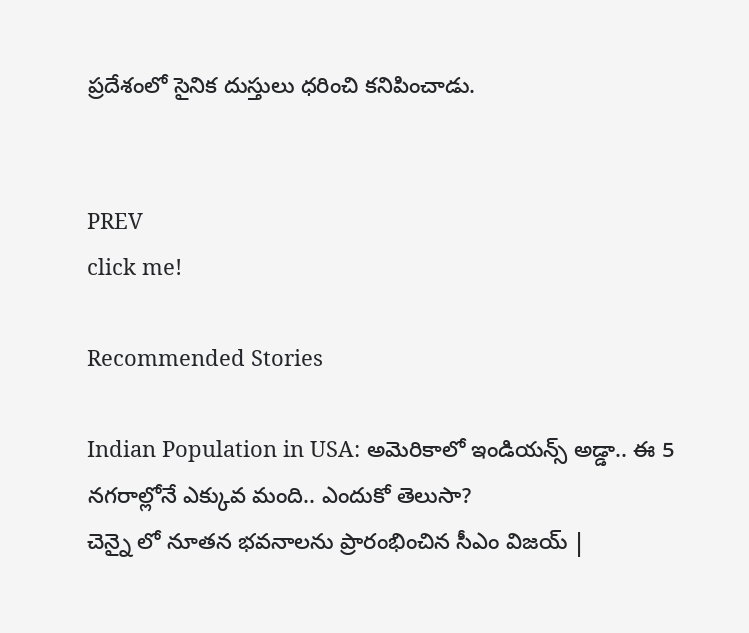ప్రదేశంలో సైనిక దుస్తులు ధరించి కనిపించాడు.


PREV
click me!

Recommended Stories

Indian Population in USA: అమెరికాలో ఇండియన్స్ అడ్డా.. ఈ 5 నగరాల్లోనే ఎక్కువ మంది.. ఎందుకో తెలుసా?
చెన్నై లో నూతన భవనాలను ప్రారంభించిన సీఎం విజయ్ |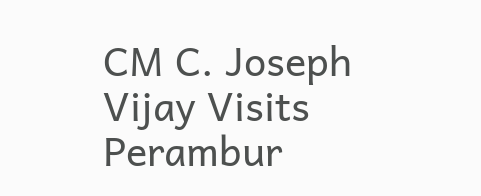CM C. Joseph Vijay Visits Perambur